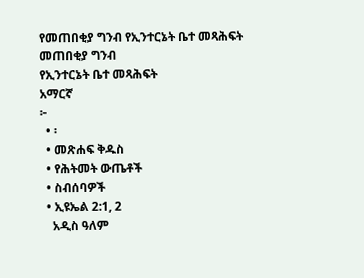የመጠበቂያ ግንብ የኢንተርኔት ቤተ መጻሕፍት
መጠበቂያ ግንብ
የኢንተርኔት ቤተ መጻሕፍት
አማርኛ
፦
  • ፡
  • መጽሐፍ ቅዱስ
  • የሕትመት ውጤቶች
  • ስብሰባዎች
  • ኢዩኤል 2:1, 2
    አዲስ ዓለም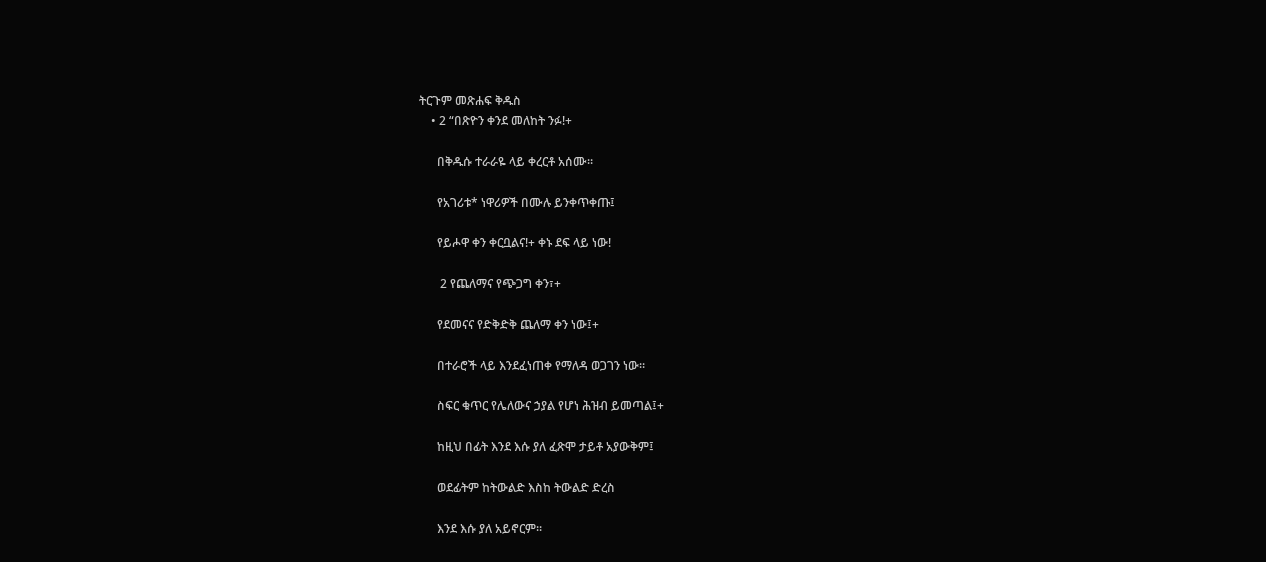ትርጉም መጽሐፍ ቅዱስ
    • 2 “በጽዮን ቀንደ መለከት ንፉ!+

      በቅዱሱ ተራራዬ ላይ ቀረርቶ አሰሙ።

      የአገሪቱ* ነዋሪዎች በሙሉ ይንቀጥቀጡ፤

      የይሖዋ ቀን ቀርቧልና!+ ቀኑ ደፍ ላይ ነው!

       2 የጨለማና የጭጋግ ቀን፣+

      የደመናና የድቅድቅ ጨለማ ቀን ነው፤+

      በተራሮች ላይ እንደፈነጠቀ የማለዳ ወጋገን ነው።

      ስፍር ቁጥር የሌለውና ኃያል የሆነ ሕዝብ ይመጣል፤+

      ከዚህ በፊት እንደ እሱ ያለ ፈጽሞ ታይቶ አያውቅም፤

      ወደፊትም ከትውልድ እስከ ትውልድ ድረስ

      እንደ እሱ ያለ አይኖርም።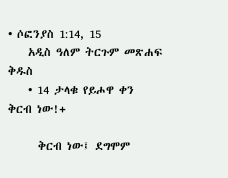• ሶፎንያስ 1:14, 15
    አዲስ ዓለም ትርጉም መጽሐፍ ቅዱስ
    • 14 ታላቁ የይሖዋ ቀን ቅርብ ነው!+

      ቅርብ ነው፤ ደግሞም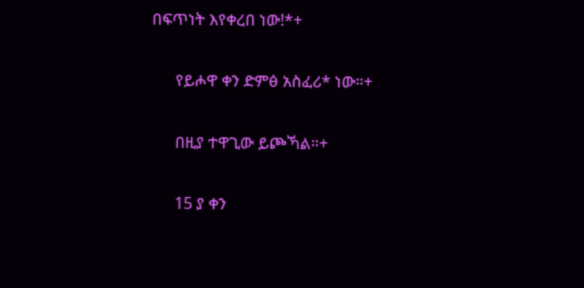በፍጥነት እየቀረበ ነው!*+

      የይሖዋ ቀን ድምፅ አስፈሪ* ነው።+

      በዚያ ተዋጊው ይጮኻል።+

      15 ያ ቀን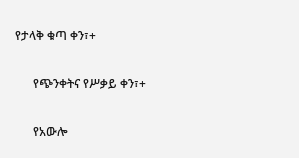የታላቅ ቁጣ ቀን፣+

      የጭንቀትና የሥቃይ ቀን፣+

      የአውሎ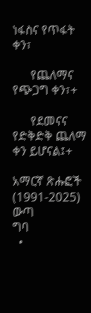ነፋስና የጥፋት ቀን፣

      የጨለማና የጭጋግ ቀን፣+

      የደመናና የድቅድቅ ጨለማ ቀን ይሆናል፤+

አማርኛ ጽሑፎች (1991-2025)
ውጣ
ግባ
  •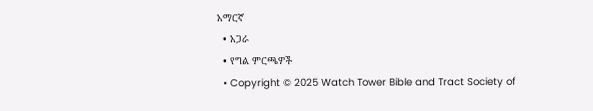አማርኛ
  • አጋራ
  • የግል ምርጫዎች
  • Copyright © 2025 Watch Tower Bible and Tract Society of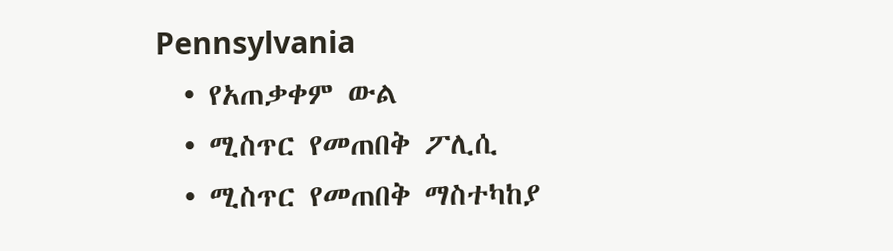Pennsylvania
  • የአጠቃቀም ውል
  • ሚስጥር የመጠበቅ ፖሊሲ
  • ሚስጥር የመጠበቅ ማስተካከያ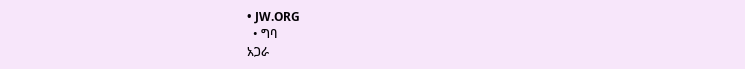• JW.ORG
  • ግባ
አጋራ